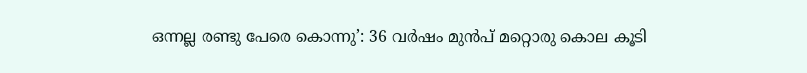ഒന്നല്ല രണ്ടു പേരെ കൊന്നു’: 36 വർഷം മുൻപ് മറ്റൊരു കൊല കൂടി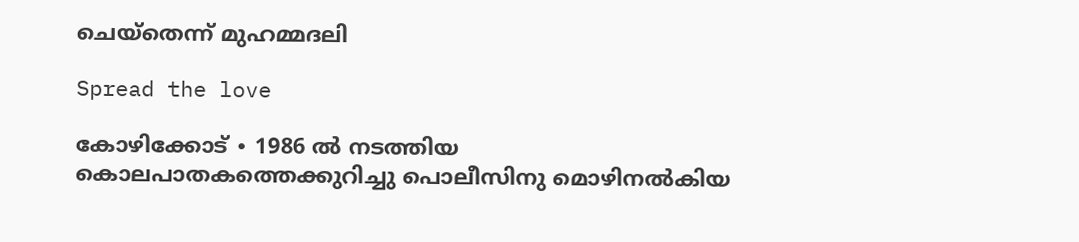ചെയ്തെന്ന് മുഹമ്മദലി

Spread the love

കോഴിക്കോട് ∙ 1986 ൽ നടത്തിയ കൊലപാതകത്തെക്കുറിച്ചു പൊലീസിനു മൊഴിനൽകിയ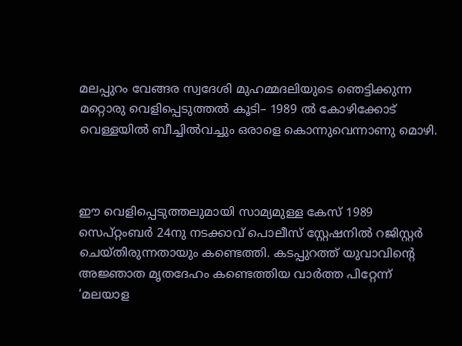മലപ്പുറം വേങ്ങര സ്വദേശി മുഹമ്മദലിയുടെ ഞെട്ടിക്കുന്ന മറ്റൊരു വെളിപ്പെടുത്തൽ കൂടി– 1989 ൽ കോഴിക്കോട് വെള്ളയിൽ ബീച്ചിൽവച്ചും ഒരാളെ കൊന്നുവെന്നാണു മൊഴി.



ഈ വെളിപ്പെടുത്തലുമായി സാമ്യമുള്ള കേസ് 1989 സെപ്റ്റംബർ 24നു നടക്കാവ് പൊലീസ് സ്റ്റേഷനിൽ റജിസ്റ്റർ ചെയ്തിരുന്നതായും കണ്ടെത്തി. കടപ്പുറത്ത് യുവാവിന്റെ അജ്ഞാത മൃത‍ദേഹം കണ്ടെത്തിയ വാർത്ത പിറ്റേന്ന് ‘മലയാള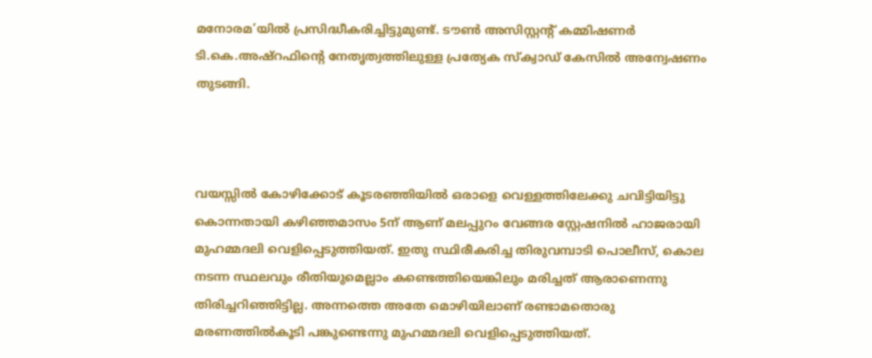മനോരമ’യിൽ പ്രസിദ്ധീകരിച്ചിട്ടുമുണ്ട്. ടൗൺ അസിസ്റ്റന്റ് കമ്മിഷണർ ടി.കെ.അഷ്റഫിന്റെ നേതൃത്വത്തിലുള്ള പ്രത്യേക സ്ക്വാഡ് കേസിൽ അന്വേഷണം തുടങ്ങി.



വയസ്സിൽ കോഴിക്കോട് കൂടരഞ്ഞിയിൽ ഒരാളെ വെള്ളത്തിലേക്കു ചവിട്ടിയിട്ടു കൊന്നതായി കഴിഞ്ഞമാസം 5ന് ആണ് മലപ്പുറം വേങ്ങര സ്റ്റേഷനിൽ ഹാജരായി മുഹമ്മദലി വെളിപ്പെടുത്തിയത്. ഇതു സ്ഥിരീകരിച്ച തിരുവമ്പാടി പൊലീസ്, കൊല നടന്ന സ്ഥലവും രീതിയുമെല്ലാം കണ്ടെത്തിയെങ്കിലും മരിച്ചത് ആരാണെന്നു തിരിച്ചറിഞ്ഞിട്ടില്ല. അന്നത്തെ അതേ മൊഴിയിലാണ് രണ്ടാമതൊരു മരണത്തിൽകൂടി പങ്കുണ്ടെന്നു മുഹമ്മദലി വെളിപ്പെടുത്തിയത്.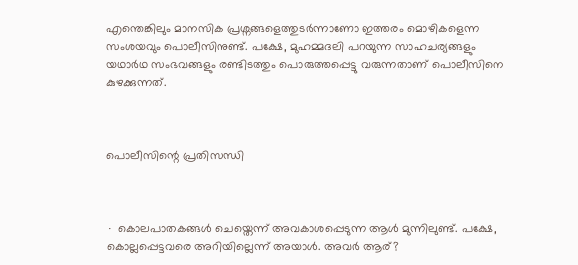എന്തെങ്കിലും മാനസിക പ്രശ്നങ്ങളെത്തുടർന്നാണോ ഇത്തരം മൊഴികളെന്ന സംശയവും പൊലീസിനുണ്ട്. പക്ഷേ, മുഹമ്മദലി പറയുന്ന സാഹചര്യങ്ങളും യഥാർഥ സംഭവങ്ങളും രണ്ടിടത്തും പൊരുത്തപ്പെട്ടു വരുന്നതാണ് പൊലീസിനെ കുഴക്കുന്നത്.



പൊലീസിന്റെ പ്രതിസന്ധി



∙ കൊലപാതകങ്ങൾ ചെയ്തെന്ന് അവകാശപ്പെടുന്ന ആൾ മുന്നിലുണ്ട്. പക്ഷേ, കൊല്ലപ്പെട്ടവരെ അറിയില്ലെന്ന് അയാൾ. അവർ ആര്?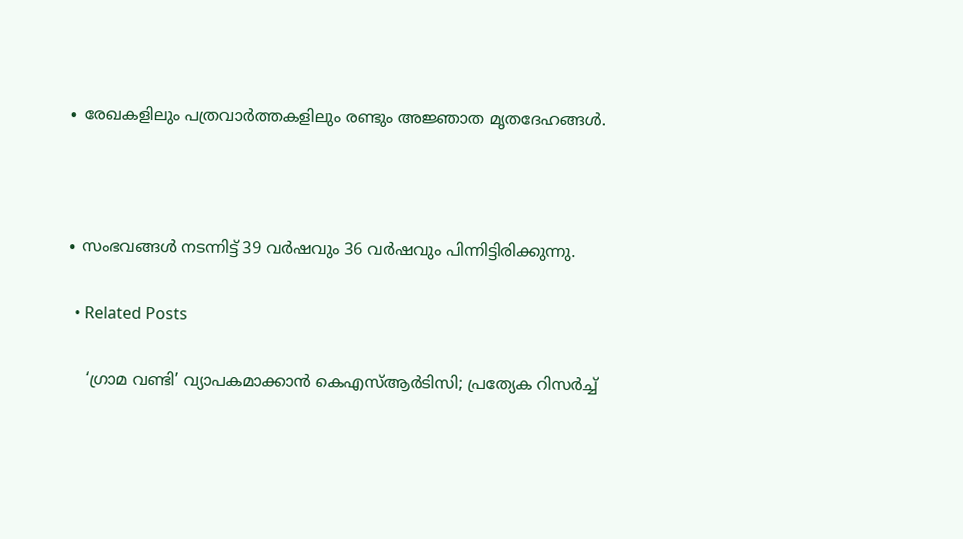∙ രേഖകളിലും പത്രവാർത്തകളിലും രണ്ടും അജ്ഞാത മൃതദേഹങ്ങൾ.



∙ സംഭവങ്ങൾ നടന്നിട്ട് 39 വർഷവും 36 വർഷവും പിന്നിട്ടിരിക്കുന്നു.

  • Related Posts

    ‘ഗ്രാമ വണ്ടി’ വ്യാപകമാക്കാന്‍ കെഎസ്ആര്‍ടിസി; പ്രത്യേക റിസര്‍ച്ച്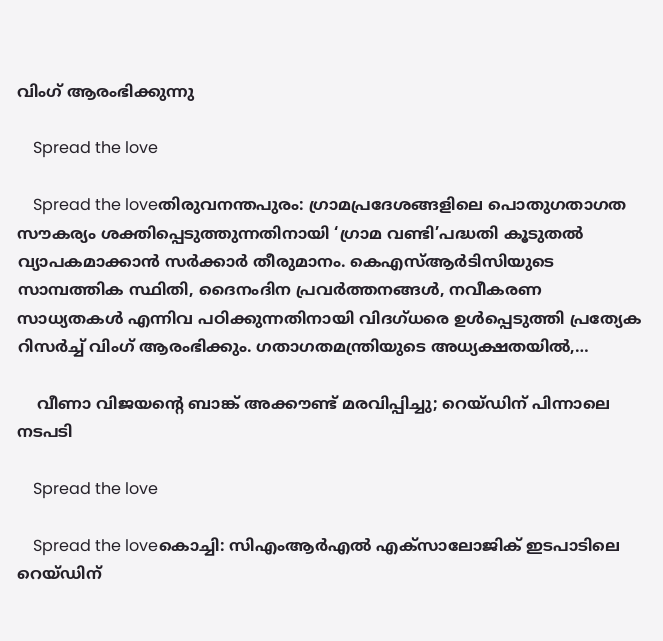വിംഗ് ആരംഭിക്കുന്നു

    Spread the love

    Spread the loveതിരുവനന്തപുരം: ഗ്രാമപ്രദേശങ്ങളിലെ പൊതുഗതാഗത സൗകര്യം ശക്തിപ്പെടുത്തുന്നതിനായി ‘ഗ്രാമ വണ്ടി’പദ്ധതി കൂടുതല്‍ വ്യാപകമാക്കാന്‍ സര്‍ക്കാര്‍ തീരുമാനം. കെഎസ്ആര്‍ടിസിയുടെ സാമ്പത്തിക സ്ഥിതി, ദൈനംദിന പ്രവര്‍ത്തനങ്ങള്‍, നവീകരണ സാധ്യതകള്‍ എന്നിവ പഠിക്കുന്നതിനായി വിദഗ്ധരെ ഉള്‍പ്പെടുത്തി പ്രത്യേക റിസര്‍ച്ച് വിംഗ് ആരംഭിക്കും. ഗതാഗതമന്ത്രിയുടെ അധ്യക്ഷതയില്‍,…

    വീണാ വിജയന്റെ ബാങ്ക് അക്കൗണ്ട് മരവിപ്പിച്ചു; റെയ്ഡിന് പിന്നാലെ നടപടി

    Spread the love

    Spread the loveകൊച്ചി: സിഎംആര്‍എല്‍ എക്‌സാലോജിക് ഇടപാടിലെ റെയ്ഡിന്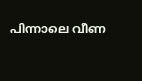പിന്നാലെ വീണ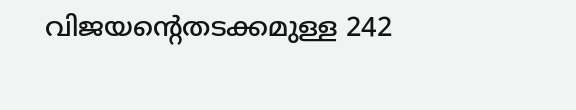വിജയന്റെതടക്കമുള്ള 242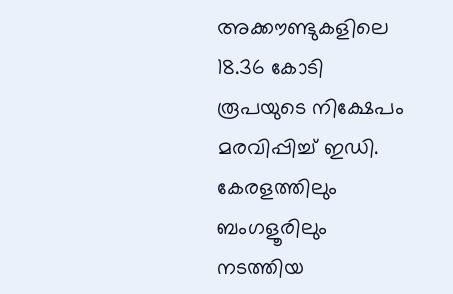അക്കൗണ്ടുകളിലെ 18.36 കോടി രൂപയുടെ നിക്ഷേപം മരവിപ്പിച്ച് ഇഡി. കേരളത്തിലും ബംഗളൂരിലും നടത്തിയ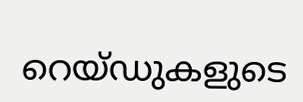റെയ്ഡുകളുടെ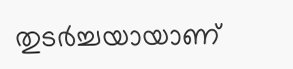തുടര്‍ച്ചയായാണ്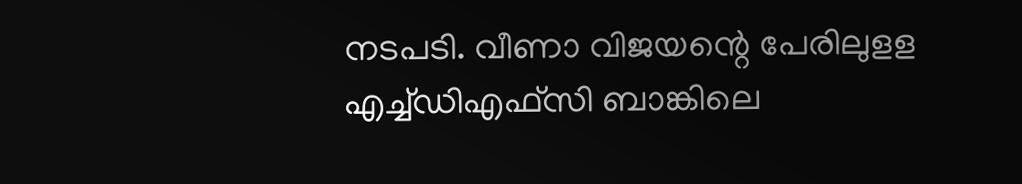നടപടി. വീണാ വിജയന്റെ പേരിലുളള എച്ച്ഡിഎഫ്സി ബാങ്കിലെ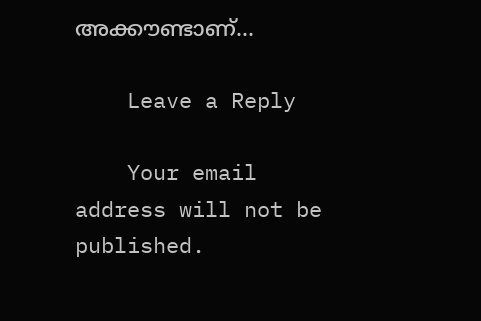അക്കൗണ്ടാണ്…

    Leave a Reply

    Your email address will not be published.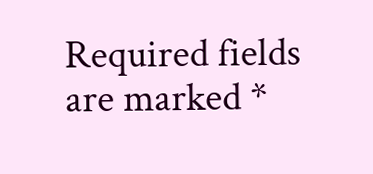Required fields are marked *